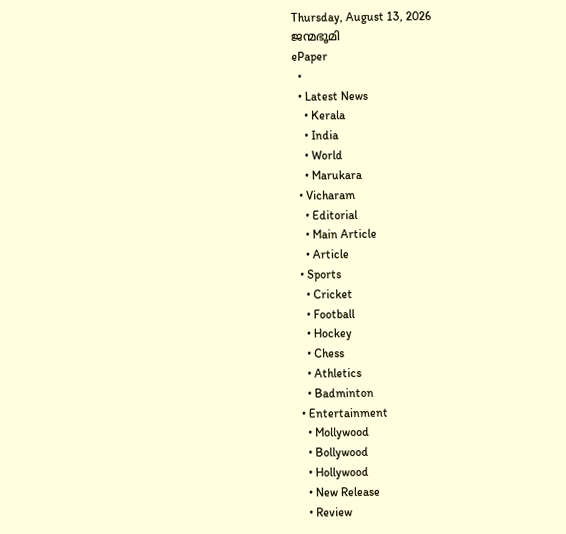Thursday, August 13, 2026
ജന്മഭൂമി
ePaper
  •
  • Latest News
    • Kerala
    • India
    • World
    • Marukara
  • Vicharam
    • Editorial
    • Main Article
    • Article
  • Sports
    • Cricket
    • Football
    • Hockey
    • Chess
    • Athletics
    • Badminton
  • Entertainment
    • Mollywood
    • Bollywood
    • Hollywood
    • New Release
    • Review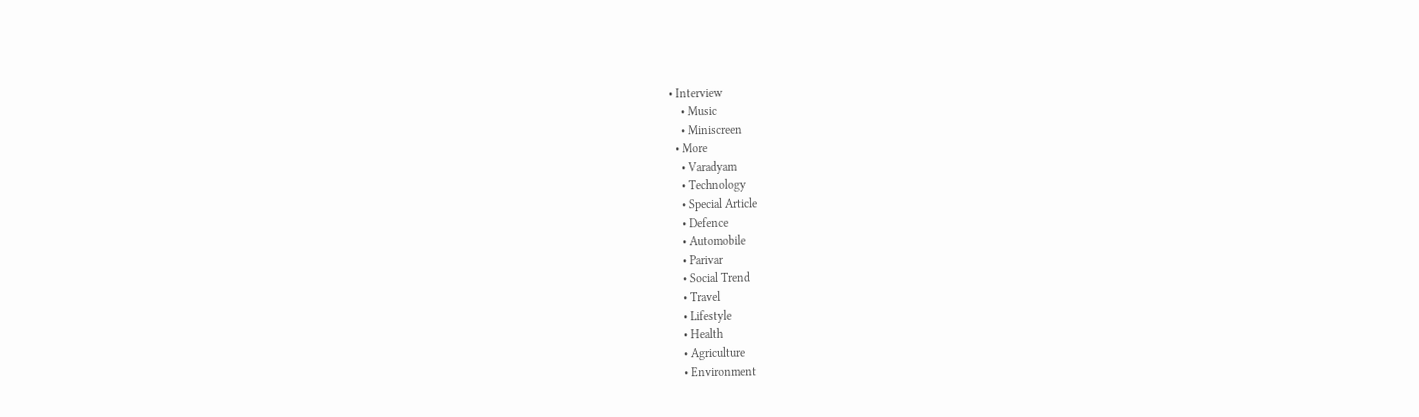• Interview
    • Music
    • Miniscreen
  • More
    • Varadyam
    • Technology
    • Special Article
    • Defence
    • Automobile
    • Parivar
    • Social Trend
    • Travel
    • Lifestyle
    • Health
    • Agriculture
    • Environment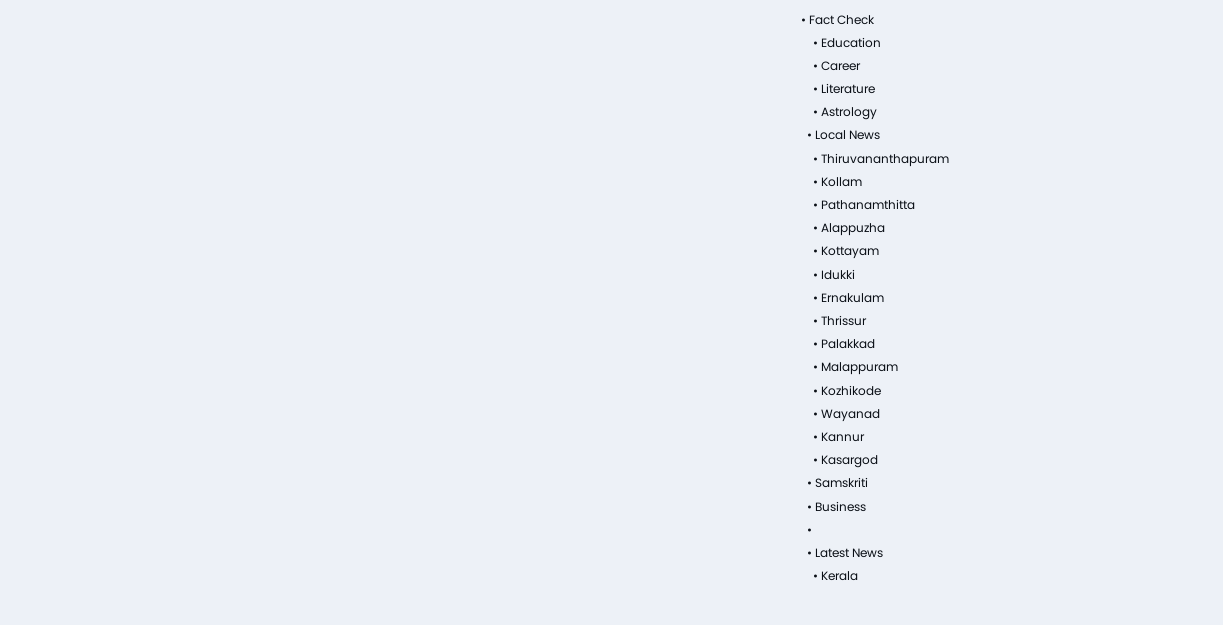• Fact Check
    • Education
    • Career
    • Literature
    • Astrology
  • Local News
    • Thiruvananthapuram
    • Kollam
    • Pathanamthitta
    • Alappuzha
    • Kottayam
    • Idukki
    • Ernakulam
    • Thrissur
    • Palakkad
    • Malappuram
    • Kozhikode
    • Wayanad
    • Kannur
    • Kasargod
  • Samskriti
  • Business
  •
  • Latest News
    • Kerala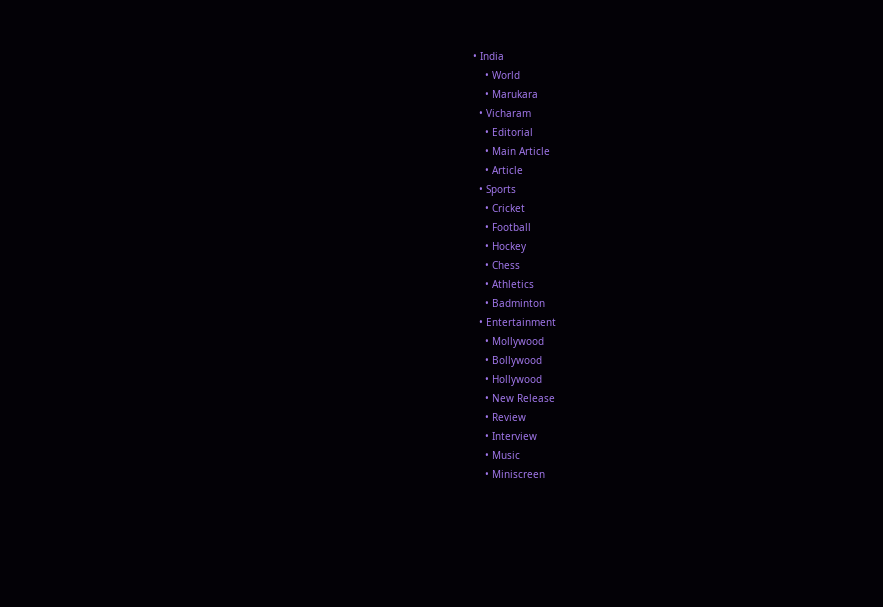• India
    • World
    • Marukara
  • Vicharam
    • Editorial
    • Main Article
    • Article
  • Sports
    • Cricket
    • Football
    • Hockey
    • Chess
    • Athletics
    • Badminton
  • Entertainment
    • Mollywood
    • Bollywood
    • Hollywood
    • New Release
    • Review
    • Interview
    • Music
    • Miniscreen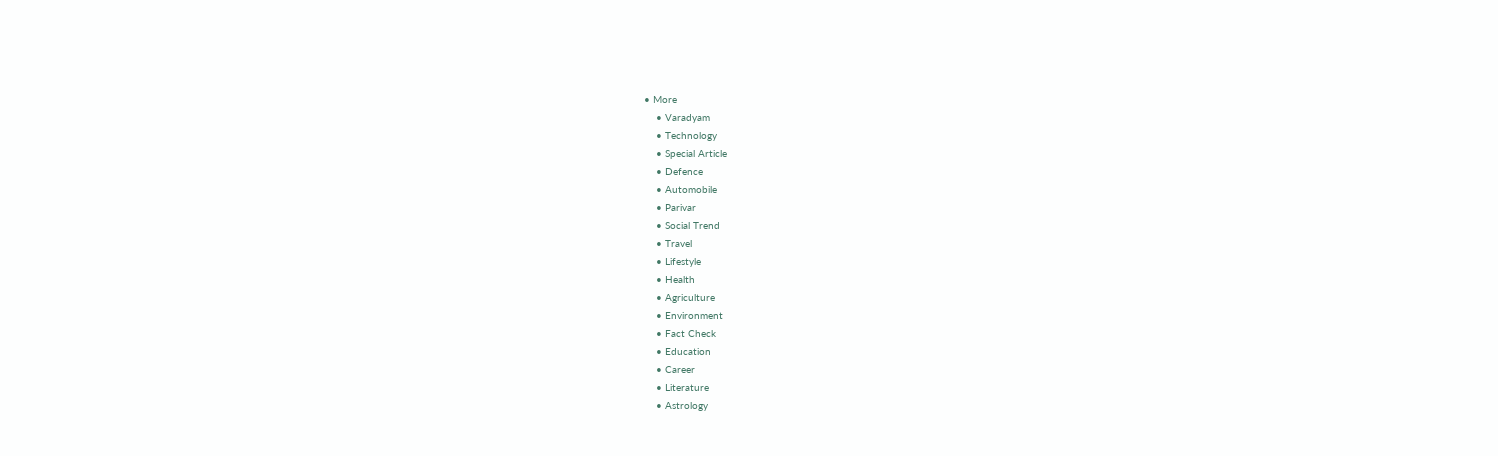• More
    • Varadyam
    • Technology
    • Special Article
    • Defence
    • Automobile
    • Parivar
    • Social Trend
    • Travel
    • Lifestyle
    • Health
    • Agriculture
    • Environment
    • Fact Check
    • Education
    • Career
    • Literature
    • Astrology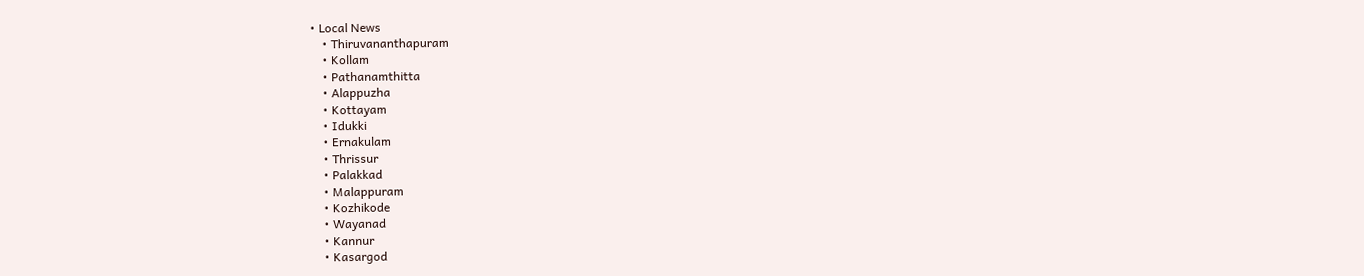• Local News
    • Thiruvananthapuram
    • Kollam
    • Pathanamthitta
    • Alappuzha
    • Kottayam
    • Idukki
    • Ernakulam
    • Thrissur
    • Palakkad
    • Malappuram
    • Kozhikode
    • Wayanad
    • Kannur
    • Kasargod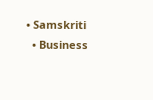• Samskriti
  • Business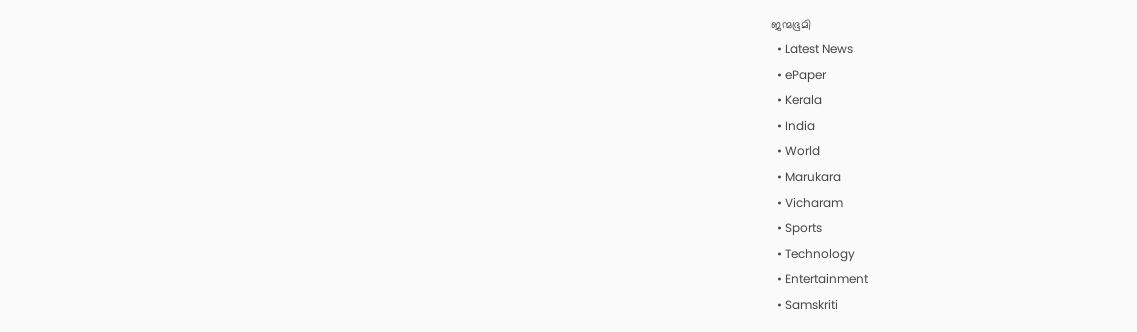ജന്മഭൂമി
  • Latest News
  • ePaper
  • Kerala
  • India
  • World
  • Marukara
  • Vicharam
  • Sports
  • Technology
  • Entertainment
  • Samskriti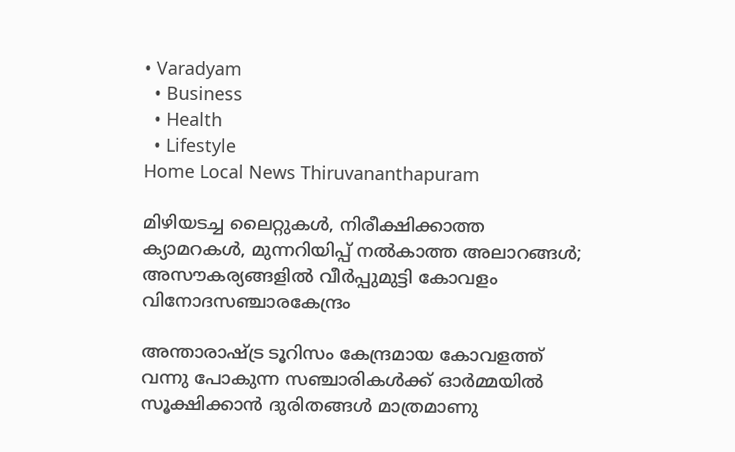• Varadyam
  • Business
  • Health
  • Lifestyle
Home Local News Thiruvananthapuram

മിഴിയടച്ച ലൈറ്റുകള്‍, നിരീക്ഷിക്കാത്ത ക്യാമറകള്‍, മുന്നറിയിപ്പ് നല്‍കാത്ത അലാറങ്ങള്‍; അസൗകര്യങ്ങളില്‍ വീര്‍പ്പുമുട്ടി കോവളം വിനോദസഞ്ചാരകേന്ദ്രം

അന്താരാഷ്‌ട്ര ടൂറിസം കേന്ദ്രമായ കോവളത്ത് വന്നു പോകുന്ന സഞ്ചാരികള്‍ക്ക് ഓര്‍മ്മയില്‍ സൂക്ഷിക്കാന്‍ ദുരിതങ്ങള്‍ മാത്രമാണു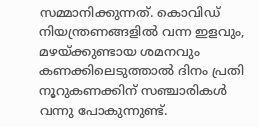സമ്മാനിക്കുന്നത്. കൊവിഡ് നിയന്ത്രണങ്ങളില്‍ വന്ന ഇളവും, മഴയ്‌ക്കുണ്ടായ ശമനവും കണക്കിലെടുത്താല്‍ ദിനം പ്രതി നൂറുകണക്കിന് സഞ്ചാരികള്‍ വന്നു പോകുന്നുണ്ട്.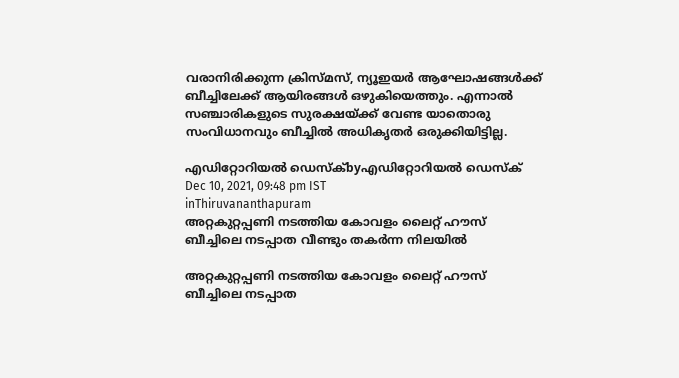വരാനിരിക്കുന്ന ക്രിസ്മസ്, ന്യൂഇയര്‍ ആഘോഷങ്ങള്‍ക്ക് ബീച്ചിലേക്ക് ആയിരങ്ങള്‍ ഒഴുകിയെത്തും. എന്നാല്‍ സഞ്ചാരികളുടെ സുരക്ഷയ്‌ക്ക് വേണ്ട യാതൊരു സംവിധാനവും ബീച്ചില്‍ അധികൃതര്‍ ഒരുക്കിയിട്ടില്ല.

എഡിറ്റോറിയൽ ഡെസ്ക്byഎഡിറ്റോറിയൽ ഡെസ്ക്
Dec 10, 2021, 09:48 pm IST
inThiruvananthapuram
അറ്റകുറ്റപ്പണി നടത്തിയ കോവളം ലൈറ്റ് ഹൗസ് ബീച്ചിലെ നടപ്പാത വീണ്ടും തകര്‍ന്ന നിലയില്‍

അറ്റകുറ്റപ്പണി നടത്തിയ കോവളം ലൈറ്റ് ഹൗസ് ബീച്ചിലെ നടപ്പാത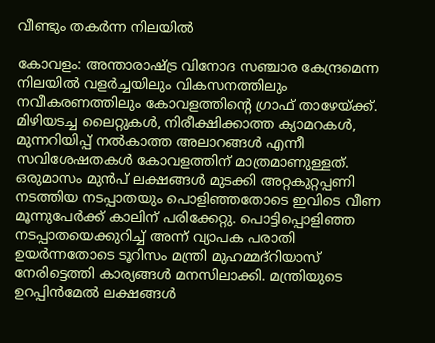വീണ്ടും തകര്‍ന്ന നിലയില്‍

കോവളം: അന്താരാഷ്‌ട്ര വിനോദ സഞ്ചാര കേന്ദ്രമെന്ന നിലയില്‍ വളര്‍ച്ചയിലും വികസനത്തിലും നവീകരണത്തിലും കോവളത്തിന്റെ ഗ്രാഫ് താഴേയ്‌ക്ക്. മിഴിയടച്ച ലൈറ്റുകള്‍, നിരീക്ഷിക്കാത്ത ക്യാമറകള്‍, മുന്നറിയിപ്പ് നല്‍കാത്ത അലാറങ്ങള്‍ എന്നീ സവിശേഷതകള്‍ കോവളത്തിന് മാത്രമാണുള്ളത്. ഒരുമാസം മുന്‍പ് ലക്ഷങ്ങള്‍ മുടക്കി അറ്റകുറ്റപ്പണി നടത്തിയ നടപ്പാതയും പൊളിഞ്ഞതോടെ ഇവിടെ വീണ മൂന്നുപേര്‍ക്ക് കാലിന് പരിക്കേറ്റു. പൊട്ടിപ്പൊളിഞ്ഞ നടപ്പാതയെക്കുറിച്ച് അന്ന് വ്യാപക പരാതി ഉയര്‍ന്നതോടെ ടൂറിസം മന്ത്രി മുഹമ്മദ്‌റിയാസ് നേരിട്ടെത്തി കാര്യങ്ങള്‍ മനസിലാക്കി. മന്ത്രിയുടെ ഉറപ്പിന്‍മേല്‍ ലക്ഷങ്ങള്‍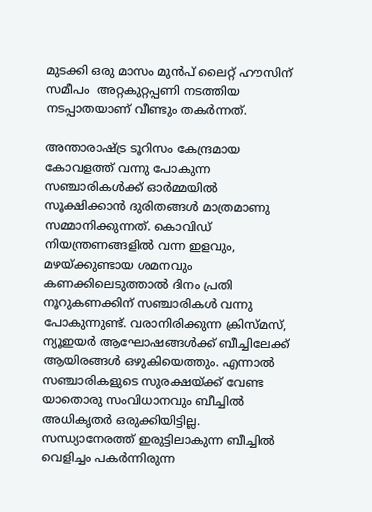മുടക്കി ഒരു മാസം മുന്‍പ് ലൈറ്റ് ഹൗസിന് സമീപം  അറ്റകുറ്റപ്പണി നടത്തിയ നടപ്പാതയാണ് വീണ്ടും തകര്‍ന്നത്.

അന്താരാഷ്‌ട്ര ടൂറിസം കേന്ദ്രമായ കോവളത്ത് വന്നു പോകുന്ന സഞ്ചാരികള്‍ക്ക് ഓര്‍മ്മയില്‍ സൂക്ഷിക്കാന്‍ ദുരിതങ്ങള്‍ മാത്രമാണു സമ്മാനിക്കുന്നത്. കൊവിഡ് നിയന്ത്രണങ്ങളില്‍ വന്ന ഇളവും, മഴയ്‌ക്കുണ്ടായ ശമനവും കണക്കിലെടുത്താല്‍ ദിനം പ്രതി നൂറുകണക്കിന് സഞ്ചാരികള്‍ വന്നു പോകുന്നുണ്ട്. വരാനിരിക്കുന്ന ക്രിസ്മസ്, ന്യൂഇയര്‍ ആഘോഷങ്ങള്‍ക്ക് ബീച്ചിലേക്ക് ആയിരങ്ങള്‍ ഒഴുകിയെത്തും. എന്നാല്‍ സഞ്ചാരികളുടെ സുരക്ഷയ്‌ക്ക് വേണ്ട യാതൊരു സംവിധാനവും ബീച്ചില്‍ അധികൃതര്‍ ഒരുക്കിയിട്ടില്ല. സന്ധ്യാനേരത്ത് ഇരുട്ടിലാകുന്ന ബീച്ചില്‍ വെളിച്ചം പകര്‍ന്നിരുന്ന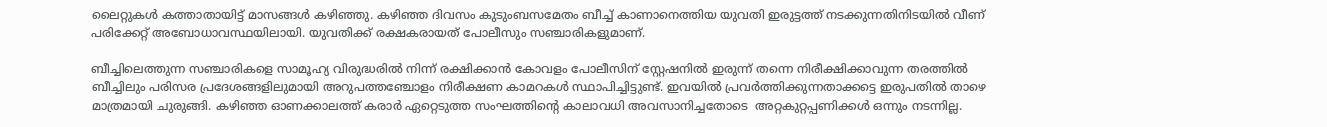ലൈറ്റുകള്‍ കത്താതായിട്ട് മാസങ്ങള്‍ കഴിഞ്ഞു. കഴിഞ്ഞ ദിവസം കുടുംബസമേതം ബീച്ച് കാണാനെത്തിയ യുവതി ഇരുട്ടത്ത് നടക്കുന്നതിനിടയില്‍ വീണ് പരിക്കേറ്റ് അബോധാവസ്ഥയിലായി. യുവതിക്ക് രക്ഷകരായത് പോലീസും സഞ്ചാരികളുമാണ്.

ബീച്ചിലെത്തുന്ന സഞ്ചാരികളെ സാമൂഹ്യ വിരുദ്ധരില്‍ നിന്ന് രക്ഷിക്കാന്‍ കോവളം പോലീസിന് സ്റ്റേഷനില്‍ ഇരുന്ന് തന്നെ നിരീക്ഷിക്കാവുന്ന തരത്തില്‍ ബീച്ചിലും പരിസര പ്രദേശങ്ങളിലുമായി അറുപത്തഞ്ചോളം നിരീക്ഷണ കാമറകള്‍ സ്ഥാപിച്ചിട്ടുണ്ട്. ഇവയില്‍ പ്രവര്‍ത്തിക്കുന്നതാക്കട്ടെ ഇരുപതില്‍ താഴെ മാത്രമായി ചുരുങ്ങി. കഴിഞ്ഞ ഓണക്കാലത്ത് കരാര്‍ ഏറ്റെടുത്ത സംഘത്തിന്റെ കാലാവധി അവസാനിച്ചതോടെ  അറ്റകുറ്റപ്പണിക്കള്‍ ഒന്നും നടന്നില്ല.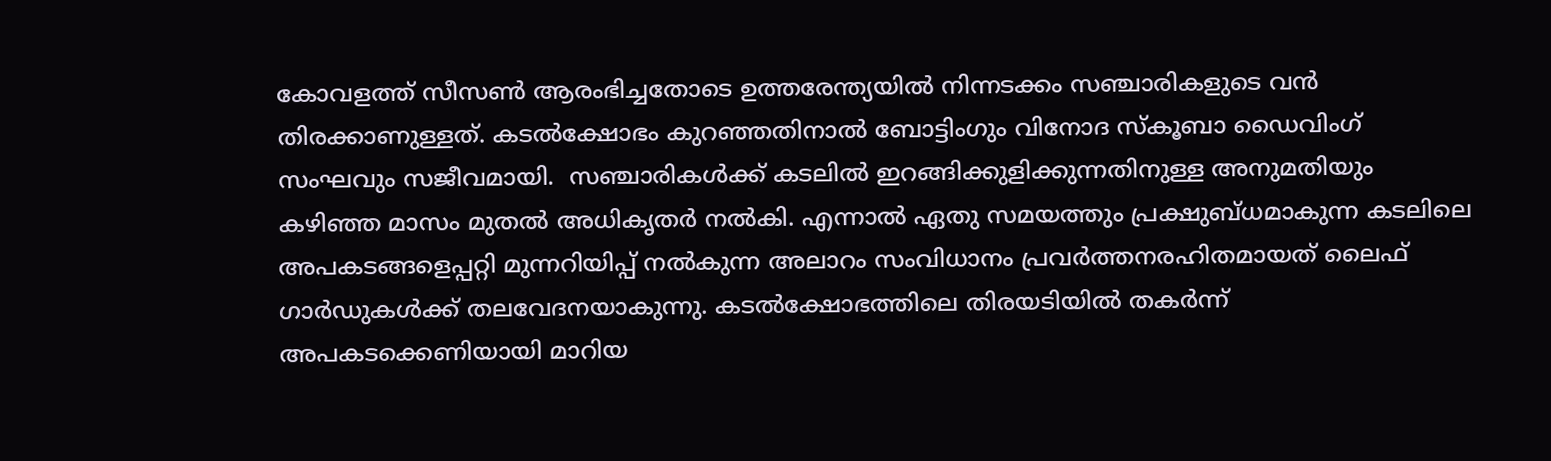കോവളത്ത് സീസണ്‍ ആരംഭിച്ചതോടെ ഉത്തരേന്ത്യയില്‍ നിന്നടക്കം സഞ്ചാരികളുടെ വന്‍ തിരക്കാണുള്ളത്. കടല്‍ക്ഷോഭം കുറഞ്ഞതിനാല്‍ ബോട്ടിംഗും വിനോദ സ്‌കൂബാ ഡൈവിംഗ് സംഘവും സജീവമായി.  സഞ്ചാരികള്‍ക്ക് കടലില്‍ ഇറങ്ങിക്കുളിക്കുന്നതിനുള്ള അനുമതിയും കഴിഞ്ഞ മാസം മുതല്‍ അധികൃതര്‍ നല്‍കി. എന്നാല്‍ ഏതു സമയത്തും പ്രക്ഷുബ്ധമാകുന്ന കടലിലെ അപകടങ്ങളെപ്പറ്റി മുന്നറിയിപ്പ് നല്‍കുന്ന അലാറം സംവിധാനം പ്രവര്‍ത്തനരഹിതമായത് ലൈഫ് ഗാര്‍ഡുകള്‍ക്ക് തലവേദനയാകുന്നു. കടല്‍ക്ഷോഭത്തിലെ തിരയടിയില്‍ തകര്‍ന്ന് അപകടക്കെണിയായി മാറിയ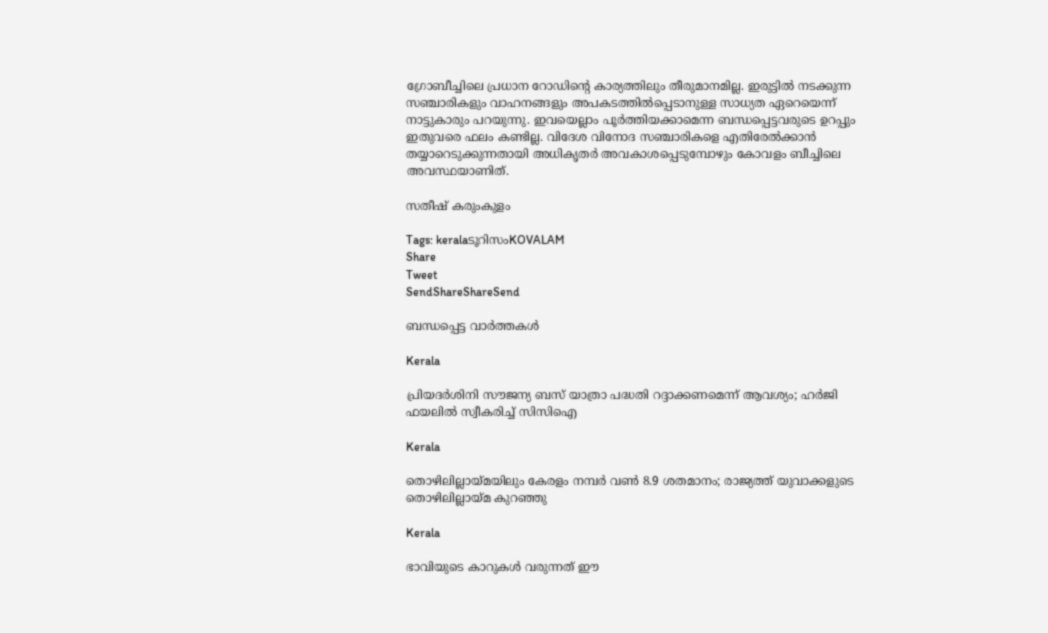ഗ്രോബീച്ചിലെ പ്രധാന റോഡിന്റെ കാര്യത്തിലും തീരുമാനമില്ല. ഇരുട്ടില്‍ നടക്കുന്ന സഞ്ചാരികളും വാഹനങ്ങളും അപകടത്തില്‍പ്പെടാനുള്ള സാധ്യത ഏറെയെന്ന് നാട്ടുകാരും പറയുന്നു. ഇവയെല്ലാം പൂര്‍ത്തിയക്കാമെന്ന ബന്ധപ്പെട്ടവരുടെ ഉറപ്പും ഇതുവരെ ഫലം കണ്ടില്ല. വിദേശ വിനോദ സഞ്ചാരികളെ എതിരേല്‍ക്കാന്‍ തയ്യാറെടുക്കുന്നതായി അധികൃതര്‍ അവകാശപ്പെടുമ്പോഴും കോവളം ബീച്ചിലെ അവസ്ഥയാണിത്.

സതീഷ് കരുംകുളം

Tags: keralaടൂറിസംKOVALAM
Share
Tweet
SendShareShareSend

ബന്ധപ്പെട്ട വാര്‍ത്തകള്‍

Kerala

പ്രിയദർശിനി സൗജന്യ ബസ് യാത്രാ പദ്ധതി റദ്ദാക്കണമെന്ന് ആവശ്യം; ഹർജി ഫയലിൽ സ്വീകരിച്ച് സിസിഐ

Kerala

തൊഴിലില്ലായ്‌മയിലും കേരളം നമ്പര്‍ വണ്‍ 8.9 ശതമാനം; രാജ്യത്ത് യുവാക്കളുടെ തൊഴിലില്ലായ്‌മ കുറഞ്ഞു

Kerala

ഭാവിയുടെ കാറുകള്‍ വരുന്നത് ഈ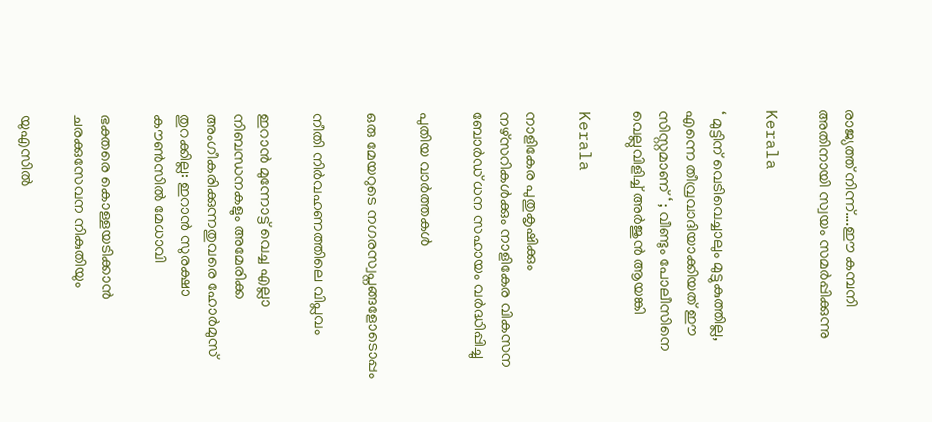രാജ്യത്ത് നിന്ന്….ഈ കമ്പനി അതിനായി സ്വയം സമര്‍പ്പിക്കുന്നു

Kerala

‘ മുട്ടിന് വെടിവെച്ചാലും മുട്ടുകുത്തില്ല, എന്നെ തീവ്രവാദിയാക്കിയത് ഈ സിസ്റ്റമാണ് ‘ ; വീണ്ടും പോലീസിനെ വെല്ലുവിളിച്ച് അര്‍ജുന്‍ ആയങ്കി

Kerala

നാളികേര പുതുകൃഷിക്കും നഴ്സറികള്‍ക്കും നാളികേര വികസന ബോര്‍ഡ് ധന സഹായം വര്‍ദ്ധിപ്പിച്ചു

പുതിയ വാര്‍ത്തകള്‍

ഒരു മേയറുടെ നഗരസ്വപ്നങ്ങളോടൊപ്പം

നീതി നിര്‍വഹണത്തിലെ വിപ്ലവം

ഇറാൻ മുന്നോട്ട് വെച്ച എല്ലാ നിബന്ധനകളും അമേരിക്ക അംഗീകരിക്കുന്നതുവരെ ഹോർമുസ് തുറക്കില്ല: ഇറാൻ സുരക്ഷാ കൗൺസിൽ മേധാവി

ഭക്തരെ കൊള്ളയടിക്കാന്‍ ചരക്കുസേവന നികുതിയും

യുഎസിൽ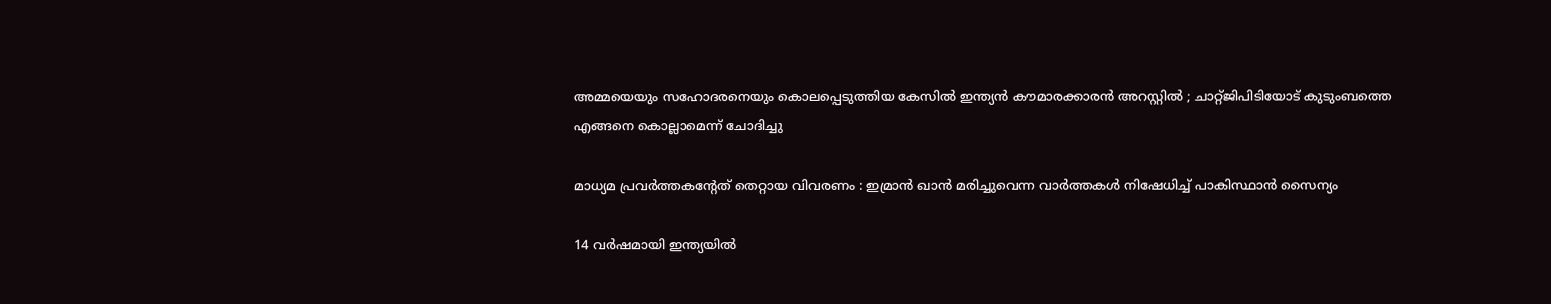അമ്മയെയും സഹോദരനെയും കൊലപ്പെടുത്തിയ കേസിൽ ഇന്ത്യൻ കൗമാരക്കാരൻ അറസ്റ്റിൽ ; ചാറ്റ്ജിപിടിയോട് കുടുംബത്തെ എങ്ങനെ കൊല്ലാമെന്ന് ചോദിച്ചു

മാധ്യമ പ്രവർത്തകൻ്റേത് തെറ്റായ വിവരണം : ഇമ്രാൻ ഖാൻ മരിച്ചുവെന്ന വാർത്തകൾ നിഷേധിച്ച് പാകിസ്ഥാൻ സൈന്യം

14 വർഷമായി ഇന്ത്യയിൽ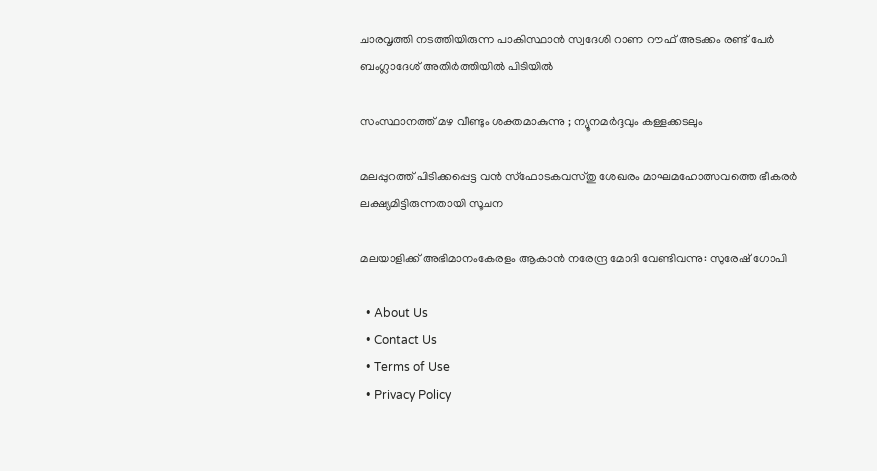ചാരവൃത്തി നടത്തിയിരുന്ന പാകിസ്ഥാൻ സ്വദേശി റാണ റൗഫ് അടക്കം രണ്ട് പേർ ബംഗ്ലാദേശ് അതിർത്തിയിൽ പിടിയിൽ

സംസ്ഥാനത്ത് മഴ വീണ്ടും ശക്തമാകുന്നു ; ന്യൂനമർദ്ദവും കള്ളക്കടലും

മലപ്പുറത്ത് പിടിക്കപ്പെട്ട വന്‍ സ്‌ഫോടകവസ്തു ശേഖരം മാഘമഹോത്സവത്തെ ഭീകരര്‍ ലക്ഷ്യമിട്ടിരുന്നതായി സൂചന

മലയാളിക്ക് അഭിമാനംകേരളം ആകാന്‍ നരേന്ദ്ര മോദി വേണ്ടിവന്നു: സുരേഷ് ഗോപി

  • About Us
  • Contact Us
  • Terms of Use
  • Privacy Policy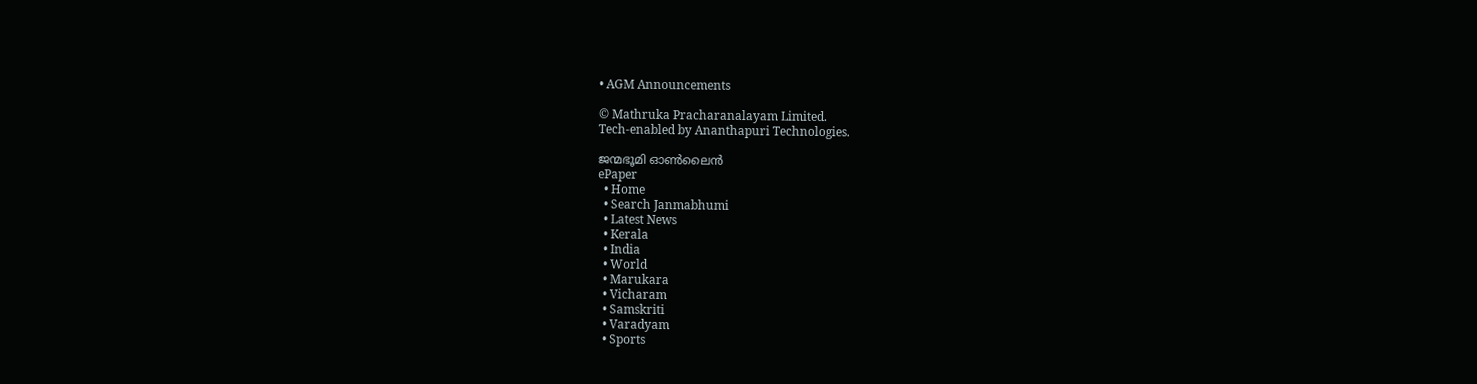• AGM Announcements

© Mathruka Pracharanalayam Limited.
Tech-enabled by Ananthapuri Technologies.

ജന്മഭൂമി ഓണ്‍ലൈന്‍
ePaper
  • Home
  • Search Janmabhumi
  • Latest News
  • Kerala
  • India
  • World
  • Marukara
  • Vicharam
  • Samskriti
  • Varadyam
  • Sports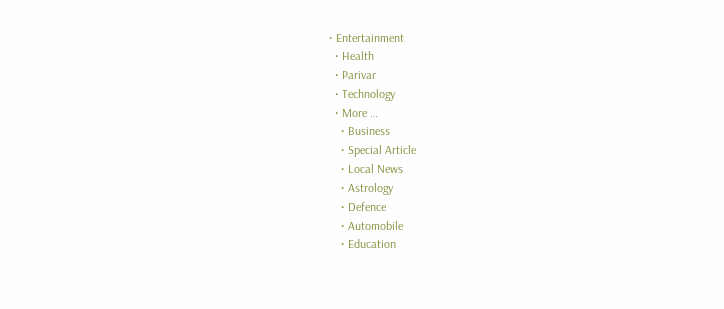• Entertainment
  • Health
  • Parivar
  • Technology
  • More …
    • Business
    • Special Article
    • Local News
    • Astrology
    • Defence
    • Automobile
    • Education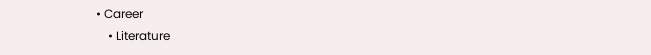• Career
    • Literature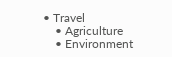• Travel
    • Agriculture
    • Environment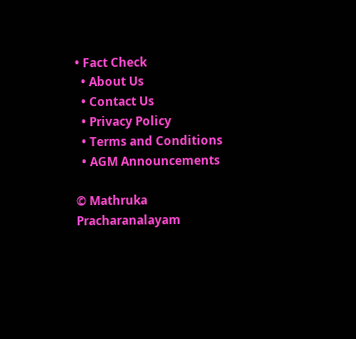• Fact Check
  • About Us
  • Contact Us
  • Privacy Policy
  • Terms and Conditions
  • AGM Announcements

© Mathruka Pracharanalayam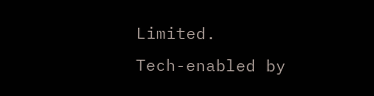Limited.
Tech-enabled by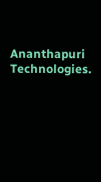Ananthapuri Technologies.